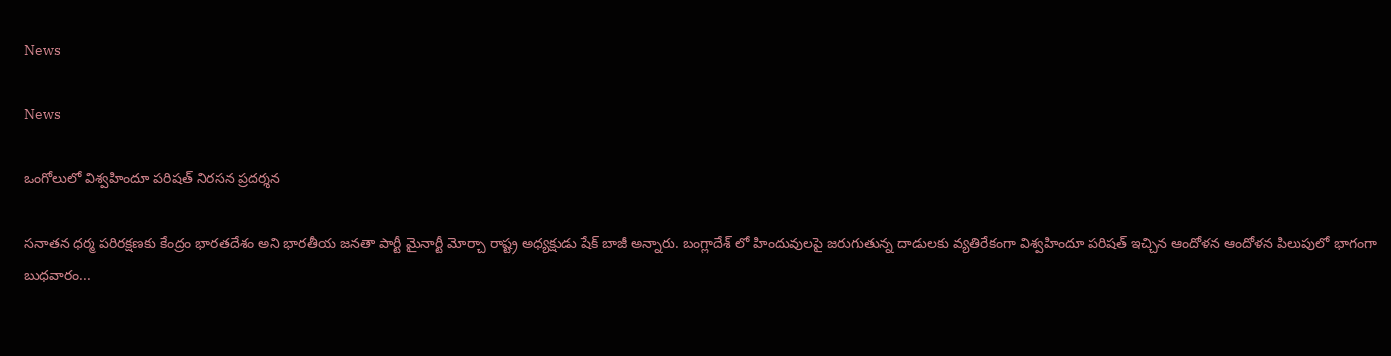News

News

ఒంగోలులో విశ్వహిందూ పరిషత్ నిరసన ప్రదర్శన

సనాతన ధర్మ పరిరక్షణకు కేంద్రం భారతదేశం అని భారతీయ జనతా పార్టీ మైనార్టీ మోర్చా రాష్ట్ర అధ్యక్షుడు షేక్ బాజీ అన్నారు. బంగ్లాదేశ్ లో హిందువులపై జరుగుతున్న దాడులకు వ్యతిరేకంగా విశ్వహిందూ పరిషత్ ఇచ్చిన ఆందోళన ఆందోళన పిలుపులో భాగంగా బుధవారం...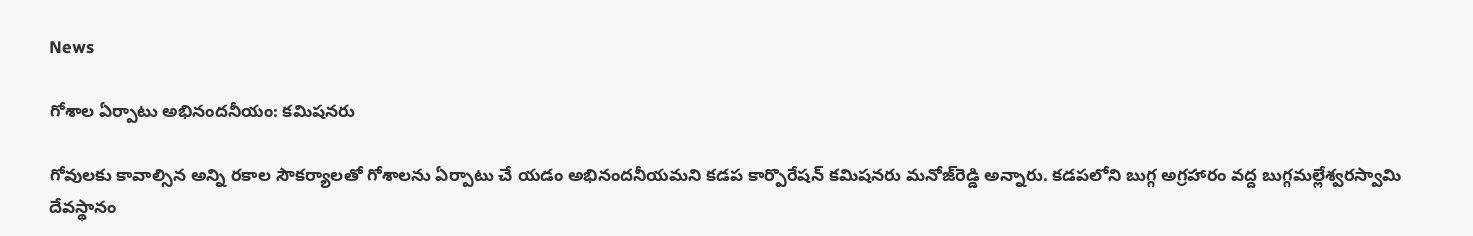News

గోశాల ఏర్పాటు అభినందనీయం: కమిషనరు

గోవులకు కావాల్సిన అన్ని రకాల సౌకర్యాలతో గోశాలను ఏర్పాటు చే యడం అభినందనీయమని కడప కార్పొరేషన్ కమిషనరు మనోజ్‌రెడ్డి అన్నారు. కడపలోని బుగ్గ అగ్రహారం వద్ద బుగ్గమల్లేశ్వరస్వామి దేవస్థానం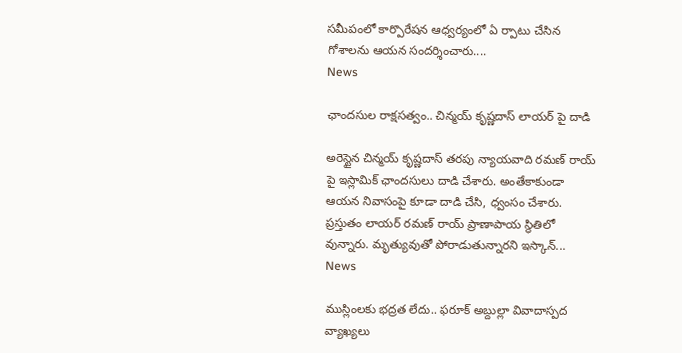సమీపంలో కార్పొరేషన ఆధ్వర్యంలో ఏ ర్పాటు చేసిన గోశాలను ఆయన సందర్శించారు....
News

ఛాందసుల రాక్షసత్వం.. చిన్మయ్ కృష్ణదాస్ లాయర్ పై దాడి

అరెస్టైన చిన్మయ్ కృష్ణదాస్ తరపు న్యాయవాది రమణ్ రాయ్ పై ఇస్లామిక్ ఛాందసులు దాడి చేశారు. అంతేకాకుండా ఆయన నివాసంపై కూడా దాడి చేసి, ధ్వంసం చేశారు. ప్రస్తుతం లాయర్ రమణ్ రాయ్ ప్రాణాపాయ స్థితిలో వున్నారు. మృత్యువుతో పోరాడుతున్నారని ఇస్కాన్...
News

ముస్లింలకు భద్రత లేదు.. ఫరూక్ అబ్దుల్లా వివాదాస్పద వ్యాఖ్యలు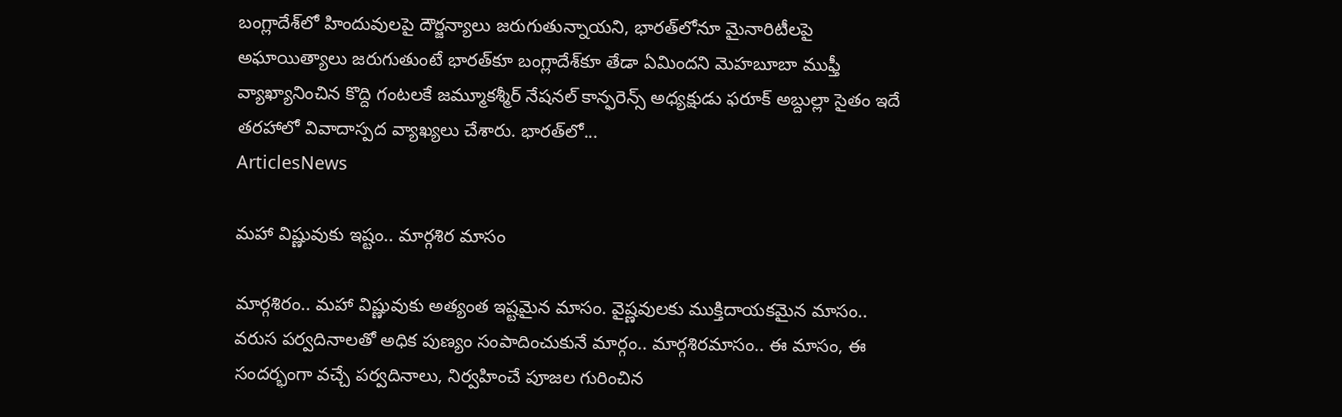బంగ్లాదే‌శ్‌లో హిందువులపై దౌర్జన్యాలు జరుగుతున్నాయని, భారత్‌లోనూ మైనారిటీలపై అఘాయిత్యాలు జరుగుతుంటే భారత్‌కూ బంగ్లాదేశ్‌కూ తేడా ఏమిందని మెహబూబా ముఫ్తీ వ్యాఖ్యానించిన కొద్ది గంటలకే జమ్మూకశ్మీర్ నేషనల్ కాన్ఫరెన్స్ అధ్యక్షుడు ఫరూక్ అబ్దుల్లా సైతం ఇదే తరహాలో వివాదాస్పద వ్యాఖ్యలు చేశారు. భారత్‌లో...
ArticlesNews

మహా విష్ణువుకు ఇష్టం.. మార్గశిర మాసం

మార్గశిరం.. మహా విష్ణువుకు అత్యంత ఇష్టమైన మాసం. వైష్ణవులకు ముక్తిదాయకమైన మాసం.. వరుస పర్వదినాలతో అధిక పుణ్యం సంపాదించుకునే మార్గం.. మార్గశిరమాసం.. ఈ మాసం, ఈ సందర్భంగా వచ్చే పర్వదినాలు, నిర్వహించే పూజల గురించిన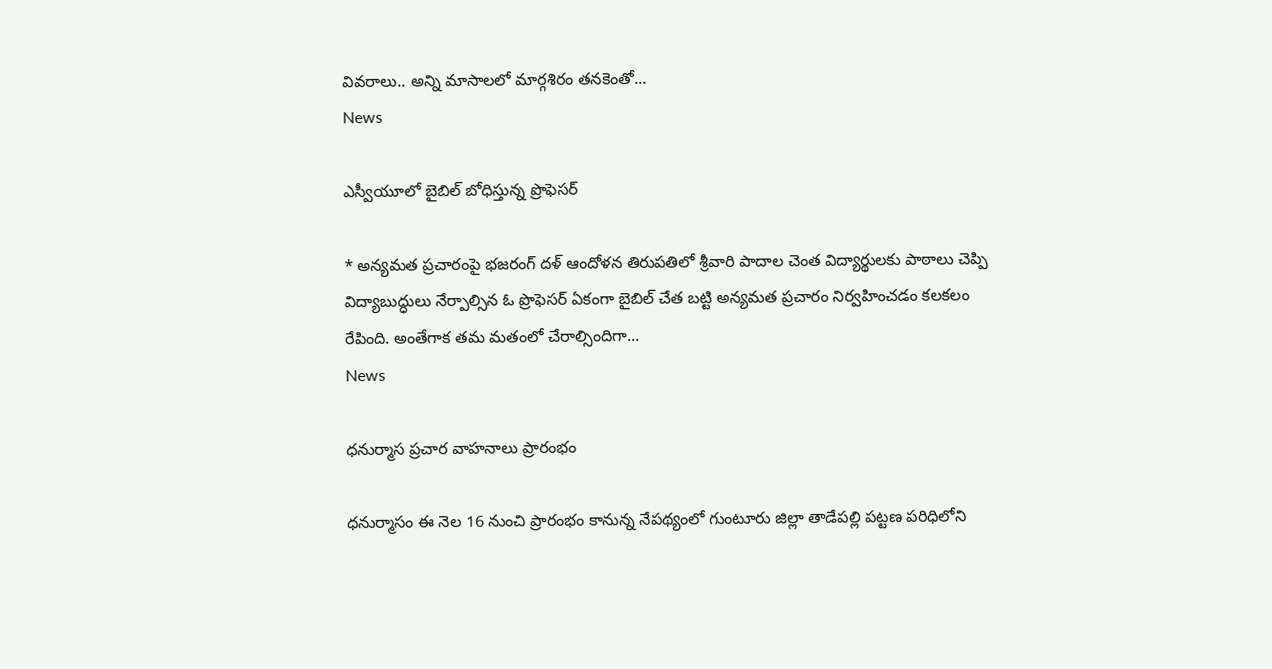వివరాలు.. అన్ని మాసాలలో మార్గశిరం తనకెంతో...
News

ఎస్వీయూలో బైబిల్ బోధిస్తున్న ప్రొఫెసర్

* అన్యమత ప్రచారంపై భజరంగ్ దళ్ ఆందోళన తిరుపతిలో శ్రీవారి పాదాల చెంత విద్యార్థులకు పాఠాలు చెప్పి విద్యాబుద్ధులు నేర్పాల్సిన ఓ ప్రొఫెసర్ ఏకంగా బైబిల్ చేత బట్టి అన్యమత ప్రచారం నిర్వహించడం కలకలం రేపింది. అంతేగాక తమ మతంలో చేరాల్సిందిగా...
News

ధనుర్మాస ప్రచార వాహనాలు ప్రారంభం

ధనుర్మాసం ఈ నెల 16 నుంచి ప్రారంభం కానున్న నేపథ్యంలో గుంటూరు జిల్లా తాడేపల్లి పట్టణ పరిధిలోని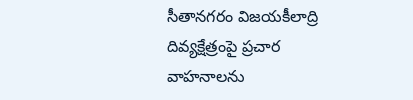సీతానగరం విజయకీలాద్రి దివ్యక్షేత్రంపై ప్రచార వాహనాలను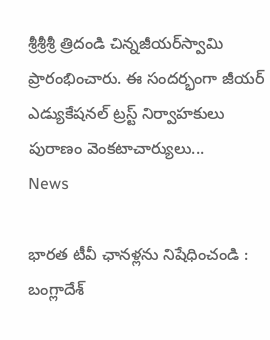శ్రీశ్రీశ్రీ త్రిదండి చిన్నజీయర్‌స్వామి ప్రారంభించారు. ఈ సందర్భంగా జీయర్‌ ఎడ్యుకేషనల్‌ ట్రస్ట్‌ నిర్వాహకులు పురాణం వెంకటాచార్యులు...
News

భారత టీవీ ఛానళ్లను నిషేధించండి : బంగ్లాదేశ్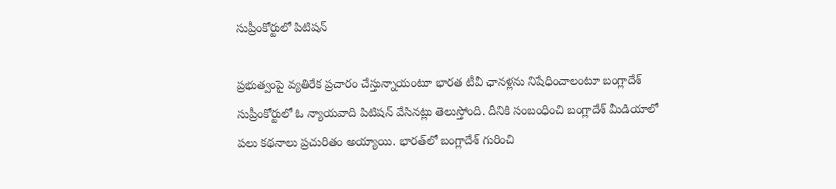సుప్రీంకోర్టులో పిటిషన్

ప్రభుత్వంపై వ్యతిరేక ప్రచారం చేస్తున్నాయంటూ భారత టీవీ ఛానళ్లను నిషేధించాలంటూ బంగ్లాదేశ్ సుప్రీంకోర్టులో ఓ న్యాయవాది పిటిషన్ వేసినట్లు తెలుస్తోంది. దీనికి సంబంధించి బంగ్లాదేశ్ మీడియాలో పలు కథనాలు ప్రచురితం అయ్యాయి. భారత్‌లో బంగ్లాదేశ్ గురించి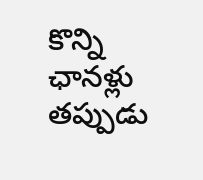కొన్ని ఛానళ్లు తప్పుడు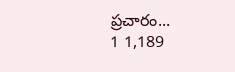ప్రచారం...
1 1,189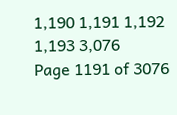1,190 1,191 1,192 1,193 3,076
Page 1191 of 3076